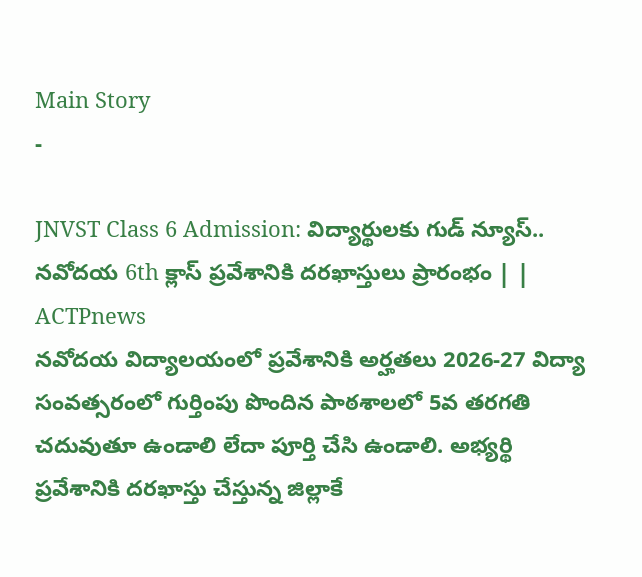Main Story
-

JNVST Class 6 Admission: విద్యార్థులకు గుడ్ న్యూస్.. నవోదయ 6th క్లాస్ ప్రవేశానికి దరఖాస్తులు ప్రారంభం | | ACTPnews
నవోదయ విద్యాలయంలో ప్రవేశానికి అర్హతలు 2026-27 విద్యా సంవత్సరంలో గుర్తింపు పొందిన పాఠశాలలో 5వ తరగతి చదువుతూ ఉండాలి లేదా పూర్తి చేసి ఉండాలి. అభ్యర్థి ప్రవేశానికి దరఖాస్తు చేస్తున్న జిల్లాకే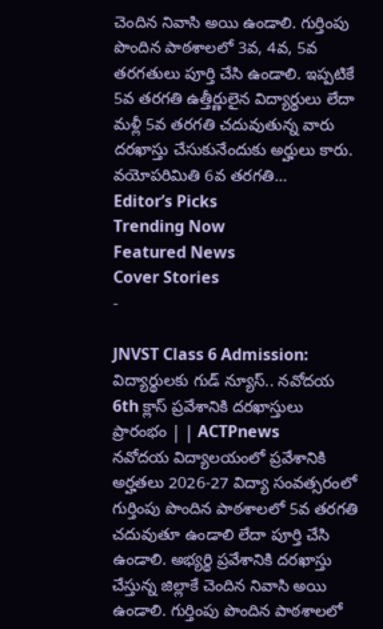చెందిన నివాసి అయి ఉండాలి. గుర్తింపు పొందిన పాఠశాలలో 3వ, 4వ, 5వ తరగతులు పూర్తి చేసి ఉండాలి. ఇప్పటికే 5వ తరగతి ఉత్తీర్ణులైన విద్యార్థులు లేదా మళ్లీ 5వ తరగతి చదువుతున్న వారు దరఖాస్తు చేసుకునేందుకు అర్హులు కారు. వయోపరిమితి 6వ తరగతి…
Editor’s Picks
Trending Now
Featured News
Cover Stories
-

JNVST Class 6 Admission: విద్యార్థులకు గుడ్ న్యూస్.. నవోదయ 6th క్లాస్ ప్రవేశానికి దరఖాస్తులు ప్రారంభం | | ACTPnews
నవోదయ విద్యాలయంలో ప్రవేశానికి అర్హతలు 2026-27 విద్యా సంవత్సరంలో గుర్తింపు పొందిన పాఠశాలలో 5వ తరగతి చదువుతూ ఉండాలి లేదా పూర్తి చేసి ఉండాలి. అభ్యర్థి ప్రవేశానికి దరఖాస్తు చేస్తున్న జిల్లాకే చెందిన నివాసి అయి ఉండాలి. గుర్తింపు పొందిన పాఠశాలలో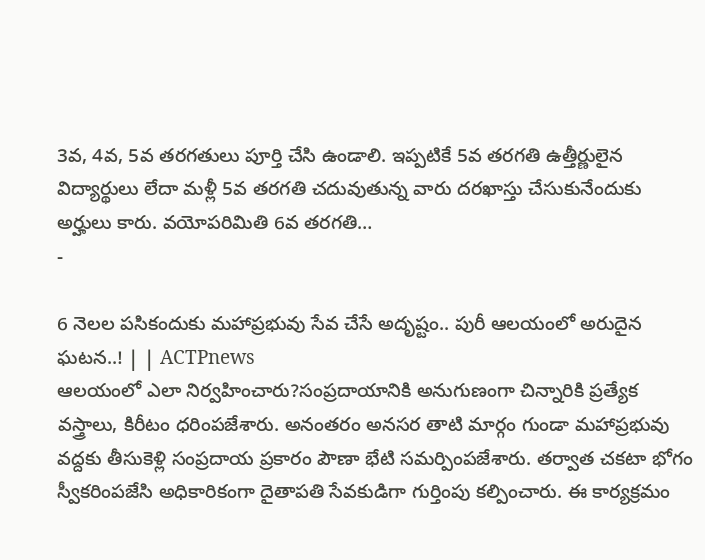3వ, 4వ, 5వ తరగతులు పూర్తి చేసి ఉండాలి. ఇప్పటికే 5వ తరగతి ఉత్తీర్ణులైన విద్యార్థులు లేదా మళ్లీ 5వ తరగతి చదువుతున్న వారు దరఖాస్తు చేసుకునేందుకు అర్హులు కారు. వయోపరిమితి 6వ తరగతి…
-

6 నెలల పసికందుకు మహాప్రభువు సేవ చేసే అదృష్టం.. పురీ ఆలయంలో అరుదైన ఘటన..! | | ACTPnews
ఆలయంలో ఎలా నిర్వహించారు?సంప్రదాయానికి అనుగుణంగా చిన్నారికి ప్రత్యేక వస్త్రాలు, కిరీటం ధరింపజేశారు. అనంతరం అనసర తాటి మార్గం గుండా మహాప్రభువు వద్దకు తీసుకెళ్లి సంప్రదాయ ప్రకారం పౌణా భేటి సమర్పింపజేశారు. తర్వాత చకటా భోగం స్వీకరింపజేసి అధికారికంగా దైతాపతి సేవకుడిగా గుర్తింపు కల్పించారు. ఈ కార్యక్రమం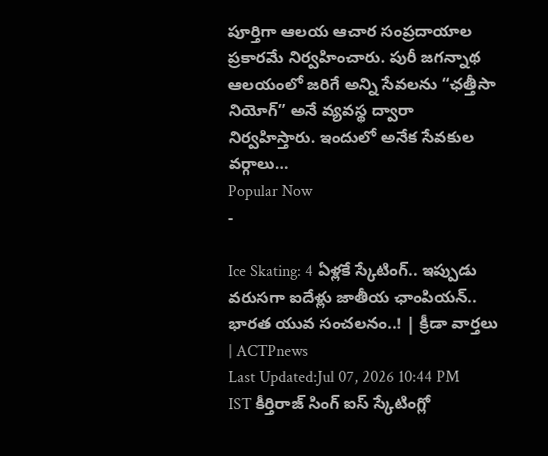పూర్తిగా ఆలయ ఆచార సంప్రదాయాల ప్రకారమే నిర్వహించారు. పురీ జగన్నాథ ఆలయంలో జరిగే అన్ని సేవలను “ఛత్తీసా నియోగ్” అనే వ్యవస్థ ద్వారా నిర్వహిస్తారు. ఇందులో అనేక సేవకుల వర్గాలు…
Popular Now
-

Ice Skating: 4 ఏళ్లకే స్కేటింగ్.. ఇప్పుడు వరుసగా ఐదేళ్లు జాతీయ ఛాంపియన్.. భారత యువ సంచలనం..! | క్రీడా వార్తలు | ACTPnews
Last Updated:Jul 07, 2026 10:44 PM IST కీర్తిరాజ్ సింగ్ ఐస్ స్కేటింగ్లో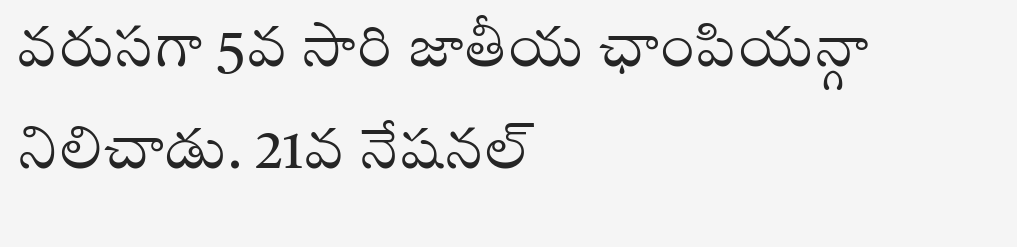వరుసగా 5వ సారి జాతీయ ఛాంపియన్గా నిలిచాడు. 21వ నేషనల్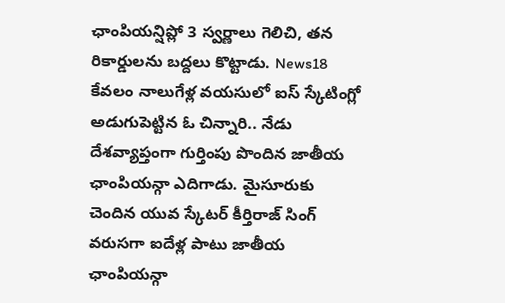ఛాంపియన్షిప్లో 3 స్వర్ణాలు గెలిచి, తన రికార్డులను బద్దలు కొట్టాడు. News18 కేవలం నాలుగేళ్ల వయసులో ఐస్ స్కేటింగ్లో అడుగుపెట్టిన ఓ చిన్నారి.. నేడు దేశవ్యాప్తంగా గుర్తింపు పొందిన జాతీయ ఛాంపియన్గా ఎదిగాడు. మైసూరుకు చెందిన యువ స్కేటర్ కీర్తిరాజ్ సింగ్ వరుసగా ఐదేళ్ల పాటు జాతీయ ఛాంపియన్గా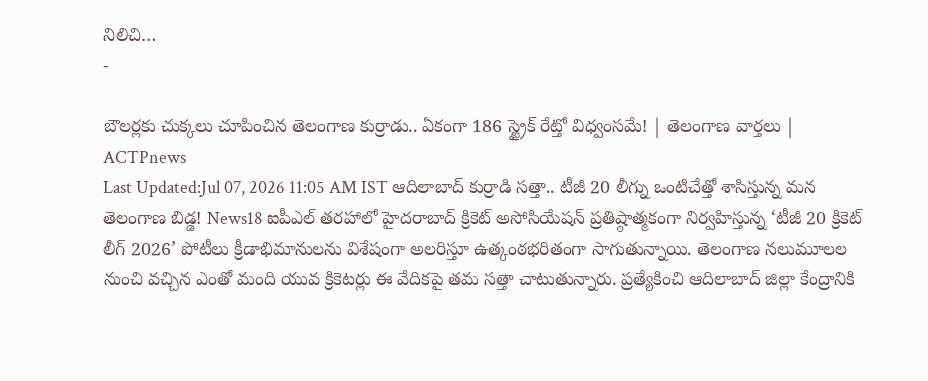నిలిచి…
-

బౌలర్లకు చుక్కలు చూపించిన తెలంగాణ కుర్రాడు.. ఏకంగా 186 స్ట్రైక్ రేట్తో విధ్వంసమే! | తెలంగాణ వార్తలు | ACTPnews
Last Updated:Jul 07, 2026 11:05 AM IST ఆదిలాబాద్ కుర్రాడి సత్తా.. టీజీ 20 లీగ్ను ఒంటిచేత్తో శాసిస్తున్న మన తెలంగాణ బిడ్డ! News18 ఐపీఎల్ తరహాలో హైదరాబాద్ క్రికెట్ అసోసియేషన్ ప్రతిష్ఠాత్మకంగా నిర్వహిస్తున్న ‘టీజీ 20 క్రికెట్ లీగ్ 2026’ పోటీలు క్రీడాభిమానులను విశేషంగా అలరిస్తూ ఉత్కంఠభరితంగా సాగుతున్నాయి. తెలంగాణ నలుమూలల నుంచి వచ్చిన ఎంతో మంది యువ క్రికెటర్లు ఈ వేదికపై తమ సత్తా చాటుతున్నారు. ప్రత్యేకించి ఆదిలాబాద్ జిల్లా కేంద్రానికి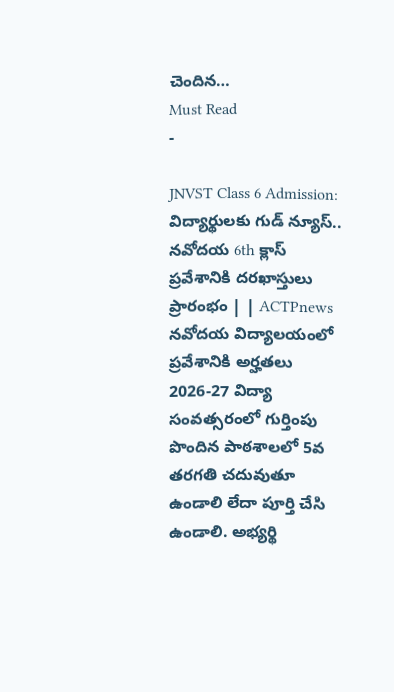చెందిన…
Must Read
-

JNVST Class 6 Admission: విద్యార్థులకు గుడ్ న్యూస్.. నవోదయ 6th క్లాస్ ప్రవేశానికి దరఖాస్తులు ప్రారంభం | | ACTPnews
నవోదయ విద్యాలయంలో ప్రవేశానికి అర్హతలు 2026-27 విద్యా సంవత్సరంలో గుర్తింపు పొందిన పాఠశాలలో 5వ తరగతి చదువుతూ ఉండాలి లేదా పూర్తి చేసి ఉండాలి. అభ్యర్థి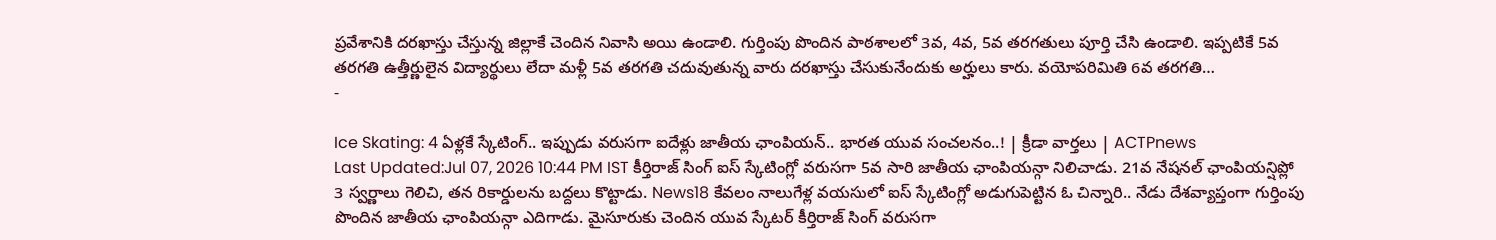ప్రవేశానికి దరఖాస్తు చేస్తున్న జిల్లాకే చెందిన నివాసి అయి ఉండాలి. గుర్తింపు పొందిన పాఠశాలలో 3వ, 4వ, 5వ తరగతులు పూర్తి చేసి ఉండాలి. ఇప్పటికే 5వ తరగతి ఉత్తీర్ణులైన విద్యార్థులు లేదా మళ్లీ 5వ తరగతి చదువుతున్న వారు దరఖాస్తు చేసుకునేందుకు అర్హులు కారు. వయోపరిమితి 6వ తరగతి…
-

Ice Skating: 4 ఏళ్లకే స్కేటింగ్.. ఇప్పుడు వరుసగా ఐదేళ్లు జాతీయ ఛాంపియన్.. భారత యువ సంచలనం..! | క్రీడా వార్తలు | ACTPnews
Last Updated:Jul 07, 2026 10:44 PM IST కీర్తిరాజ్ సింగ్ ఐస్ స్కేటింగ్లో వరుసగా 5వ సారి జాతీయ ఛాంపియన్గా నిలిచాడు. 21వ నేషనల్ ఛాంపియన్షిప్లో 3 స్వర్ణాలు గెలిచి, తన రికార్డులను బద్దలు కొట్టాడు. News18 కేవలం నాలుగేళ్ల వయసులో ఐస్ స్కేటింగ్లో అడుగుపెట్టిన ఓ చిన్నారి.. నేడు దేశవ్యాప్తంగా గుర్తింపు పొందిన జాతీయ ఛాంపియన్గా ఎదిగాడు. మైసూరుకు చెందిన యువ స్కేటర్ కీర్తిరాజ్ సింగ్ వరుసగా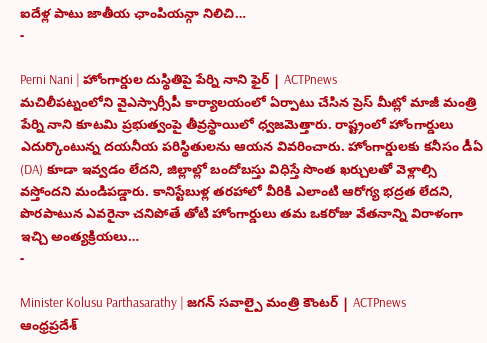ఐదేళ్ల పాటు జాతీయ ఛాంపియన్గా నిలిచి…
-

Perni Nani | హోంగార్డుల దుస్థితిపై పేర్ని నాని ఫైర్ | ACTPnews
మచిలీపట్నంలోని వైఎస్సార్సీపీ కార్యాలయంలో ఏర్పాటు చేసిన ప్రెస్ మీట్లో మాజీ మంత్రి పేర్ని నాని కూటమి ప్రభుత్వంపై తీవ్రస్థాయిలో ధ్వజమెత్తారు. రాష్ట్రంలో హోంగార్డులు ఎదుర్కొంటున్న దయనీయ పరిస్థితులను ఆయన వివరించారు. హోంగార్డులకు కనీసం డీఏ (DA) కూడా ఇవ్వడం లేదని, జిల్లాల్లో బందోబస్తు విధిస్తే సొంత ఖర్చులతో వెళ్లాల్సి వస్తోందని మండిపడ్డారు. కానిస్టేబుళ్ల తరహాలో వీరికి ఎలాంటి ఆరోగ్య భద్రత లేదని, పొరపాటున ఎవరైనా చనిపోతే తోటి హోంగార్డులు తమ ఒకరోజు వేతనాన్ని విరాళంగా ఇచ్చి అంత్యక్రియలు…
-

Minister Kolusu Parthasarathy | జగన్ సవాల్పై మంత్రి కౌంటర్ | ACTPnews
ఆంధ్రప్రదేశ్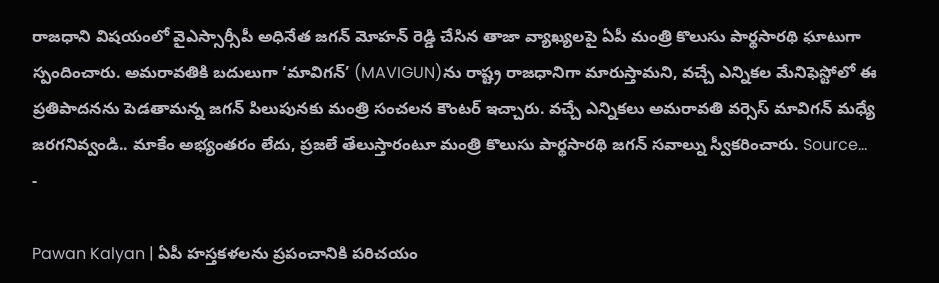రాజధాని విషయంలో వైఎస్సార్సీపీ అధినేత జగన్ మోహన్ రెడ్డి చేసిన తాజా వ్యాఖ్యలపై ఏపీ మంత్రి కొలుసు పార్థసారథి ఘాటుగా స్పందించారు. అమరావతికి బదులుగా ‘మావిగన్’ (MAVIGUN)ను రాష్ట్ర రాజధానిగా మారుస్తామని, వచ్చే ఎన్నికల మేనిఫెస్టోలో ఈ ప్రతిపాదనను పెడతామన్న జగన్ పిలుపునకు మంత్రి సంచలన కౌంటర్ ఇచ్చారు. వచ్చే ఎన్నికలు అమరావతి వర్సెస్ మావిగన్ మధ్యే జరగనివ్వండి.. మాకేం అభ్యంతరం లేదు, ప్రజలే తేలుస్తారంటూ మంత్రి కొలుసు పార్థసారథి జగన్ సవాల్ను స్వీకరించారు. Source…
-

Pawan Kalyan | ఏపీ హస్తకళలను ప్రపంచానికి పరిచయం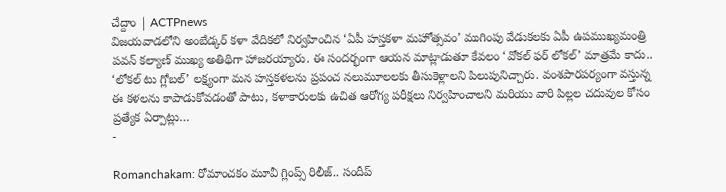చేద్దాం | ACTPnews
విజయవాడలోని అంబేడ్కర్ కళా వేదికలో నిర్వహించిన ‘ఏపీ హస్తకళా మహోత్సవం’ ముగింపు వేడుకలకు ఏపీ ఉపముఖ్యమంత్రి పవన్ కల్యాణ్ ముఖ్య అతిథిగా హాజరయ్యారు. ఈ సందర్భంగా ఆయన మాట్లాడుతూ కేవలం ‘వోకల్ ఫర్ లోకల్’ మాత్రమే కాదు.. ‘లోకల్ టు గ్లోబల్’ లక్ష్యంగా మన హస్తకళలను ప్రపంచ నలుమూలలకు తీసుకెళ్లాలని పిలుపునిచ్చారు. వంశపారపర్యంగా వస్తున్న ఈ కళలను కాపాడుకోవడంతో పాటు, కళాకారులకు ఉచిత ఆరోగ్య పరీక్షలు నిర్వహించాలని మరియు వారి పిల్లల చదువుల కోసం ప్రత్యేక ఏర్పాట్లు…
-

Romanchakam: రోమాంచకం మూవీ గ్లింప్స్ రిలీజ్.. సందీప్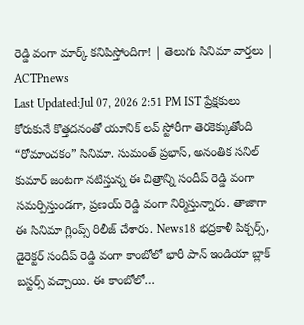రెడ్డి వంగా మార్క్ కనిపిస్తోందిగా! | తెలుగు సినిమా వార్తలు | ACTPnews
Last Updated:Jul 07, 2026 2:51 PM IST ప్రేక్షకులు కోరుకునే కొత్తదనంతో యూనిక్ లవ్ స్టోరీగా తెరకెక్కుతోంది “రోమాంచకం” సినిమా. సుమంత్ ప్రభాస్, అనంతిక సనిల్ కుమార్ జంటగా నటిస్తున్న ఈ చిత్రాన్ని సందీప్ రెడ్డి వంగా సమర్పిస్తుండగా, ప్రణయ్ రెడ్డి వంగా నిర్మిస్తున్నారు. తాజాగా ఈ సినిమా గ్లింప్స్ రిలీజ్ చేశారు. News18 భద్రకాళీ పిక్చర్స్, డైరెక్టర్ సందీప్ రెడ్డి వంగా కాంబోలో భారీ పాన్ ఇండియా బ్లాక్ బస్టర్స్ వచ్చాయి. ఈ కాంబోలో…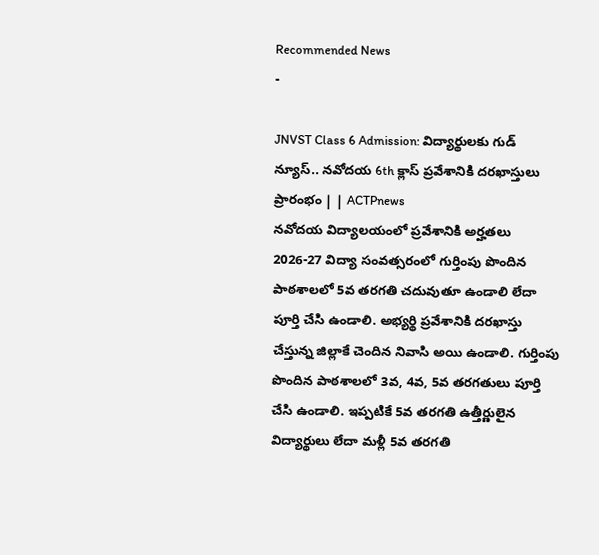Recommended News
-

JNVST Class 6 Admission: విద్యార్థులకు గుడ్ న్యూస్.. నవోదయ 6th క్లాస్ ప్రవేశానికి దరఖాస్తులు ప్రారంభం | | ACTPnews
నవోదయ విద్యాలయంలో ప్రవేశానికి అర్హతలు 2026-27 విద్యా సంవత్సరంలో గుర్తింపు పొందిన పాఠశాలలో 5వ తరగతి చదువుతూ ఉండాలి లేదా పూర్తి చేసి ఉండాలి. అభ్యర్థి ప్రవేశానికి దరఖాస్తు చేస్తున్న జిల్లాకే చెందిన నివాసి అయి ఉండాలి. గుర్తింపు పొందిన పాఠశాలలో 3వ, 4వ, 5వ తరగతులు పూర్తి చేసి ఉండాలి. ఇప్పటికే 5వ తరగతి ఉత్తీర్ణులైన విద్యార్థులు లేదా మళ్లీ 5వ తరగతి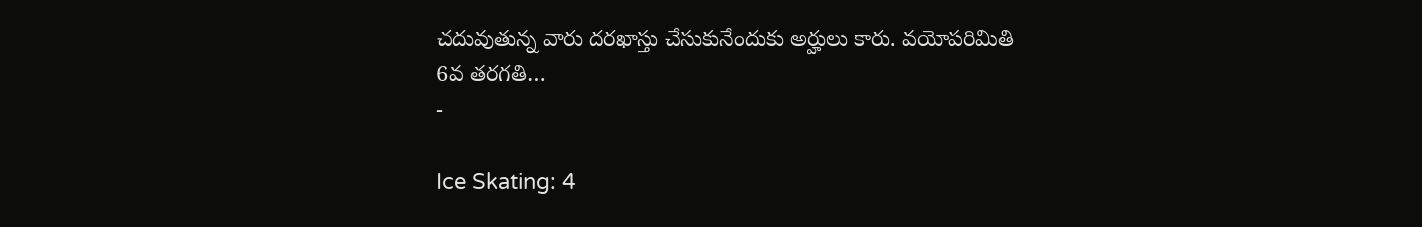చదువుతున్న వారు దరఖాస్తు చేసుకునేందుకు అర్హులు కారు. వయోపరిమితి 6వ తరగతి…
-

Ice Skating: 4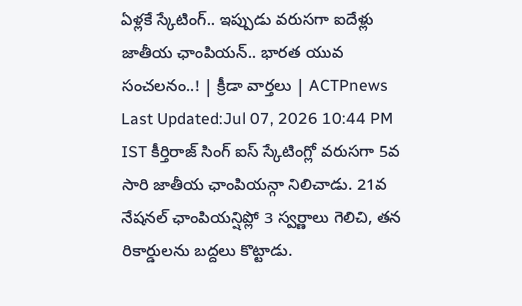ఏళ్లకే స్కేటింగ్.. ఇప్పుడు వరుసగా ఐదేళ్లు జాతీయ ఛాంపియన్.. భారత యువ సంచలనం..! | క్రీడా వార్తలు | ACTPnews
Last Updated:Jul 07, 2026 10:44 PM IST కీర్తిరాజ్ సింగ్ ఐస్ స్కేటింగ్లో వరుసగా 5వ సారి జాతీయ ఛాంపియన్గా నిలిచాడు. 21వ నేషనల్ ఛాంపియన్షిప్లో 3 స్వర్ణాలు గెలిచి, తన రికార్డులను బద్దలు కొట్టాడు.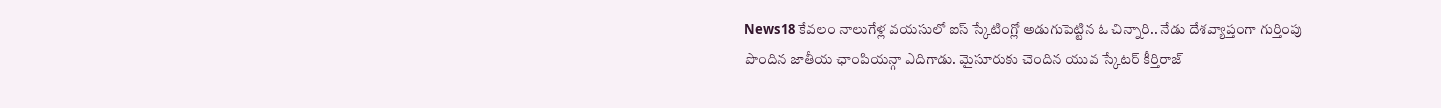News18 కేవలం నాలుగేళ్ల వయసులో ఐస్ స్కేటింగ్లో అడుగుపెట్టిన ఓ చిన్నారి.. నేడు దేశవ్యాప్తంగా గుర్తింపు పొందిన జాతీయ ఛాంపియన్గా ఎదిగాడు. మైసూరుకు చెందిన యువ స్కేటర్ కీర్తిరాజ్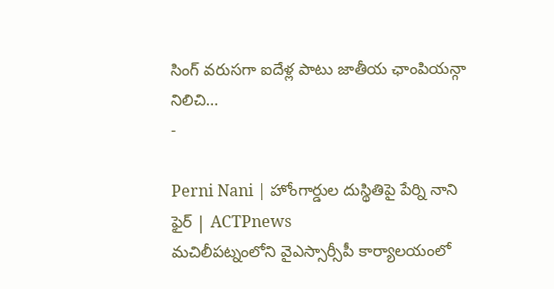సింగ్ వరుసగా ఐదేళ్ల పాటు జాతీయ ఛాంపియన్గా నిలిచి…
-

Perni Nani | హోంగార్డుల దుస్థితిపై పేర్ని నాని ఫైర్ | ACTPnews
మచిలీపట్నంలోని వైఎస్సార్సీపీ కార్యాలయంలో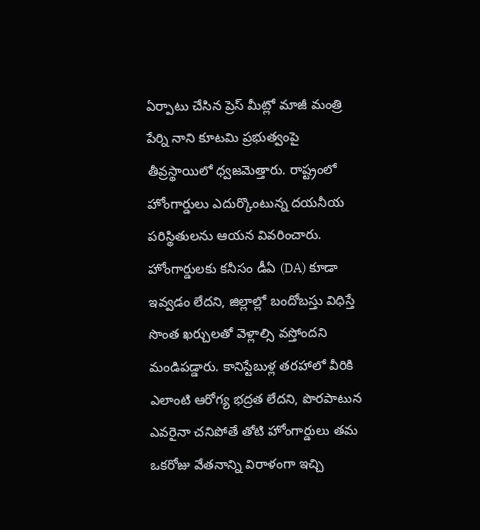ఏర్పాటు చేసిన ప్రెస్ మీట్లో మాజీ మంత్రి పేర్ని నాని కూటమి ప్రభుత్వంపై తీవ్రస్థాయిలో ధ్వజమెత్తారు. రాష్ట్రంలో హోంగార్డులు ఎదుర్కొంటున్న దయనీయ పరిస్థితులను ఆయన వివరించారు. హోంగార్డులకు కనీసం డీఏ (DA) కూడా ఇవ్వడం లేదని, జిల్లాల్లో బందోబస్తు విధిస్తే సొంత ఖర్చులతో వెళ్లాల్సి వస్తోందని మండిపడ్డారు. కానిస్టేబుళ్ల తరహాలో వీరికి ఎలాంటి ఆరోగ్య భద్రత లేదని, పొరపాటున ఎవరైనా చనిపోతే తోటి హోంగార్డులు తమ ఒకరోజు వేతనాన్ని విరాళంగా ఇచ్చి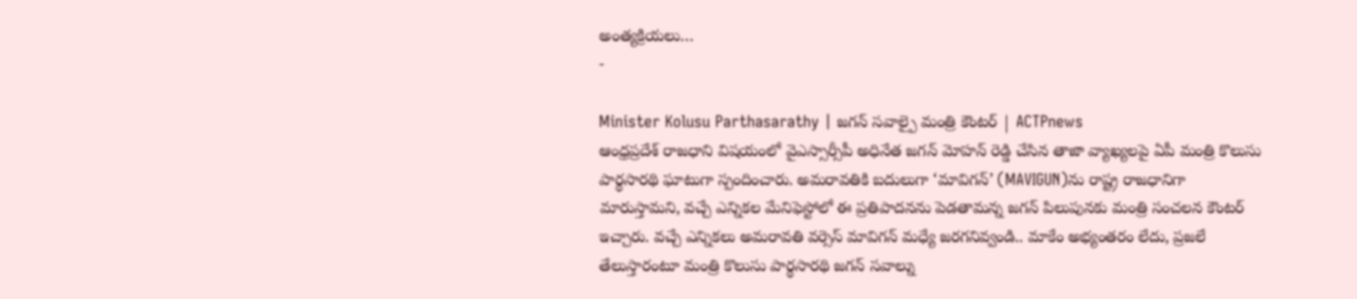అంత్యక్రియలు…
-

Minister Kolusu Parthasarathy | జగన్ సవాల్పై మంత్రి కౌంటర్ | ACTPnews
ఆంధ్రప్రదేశ్ రాజధాని విషయంలో వైఎస్సార్సీపీ అధినేత జగన్ మోహన్ రెడ్డి చేసిన తాజా వ్యాఖ్యలపై ఏపీ మంత్రి కొలుసు పార్థసారథి ఘాటుగా స్పందించారు. అమరావతికి బదులుగా ‘మావిగన్’ (MAVIGUN)ను రాష్ట్ర రాజధానిగా మారుస్తామని, వచ్చే ఎన్నికల మేనిఫెస్టోలో ఈ ప్రతిపాదనను పెడతామన్న జగన్ పిలుపునకు మంత్రి సంచలన కౌంటర్ ఇచ్చారు. వచ్చే ఎన్నికలు అమరావతి వర్సెస్ మావిగన్ మధ్యే జరగనివ్వండి.. మాకేం అభ్యంతరం లేదు, ప్రజలే తేలుస్తారంటూ మంత్రి కొలుసు పార్థసారథి జగన్ సవాల్ను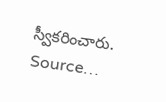స్వీకరించారు. Source…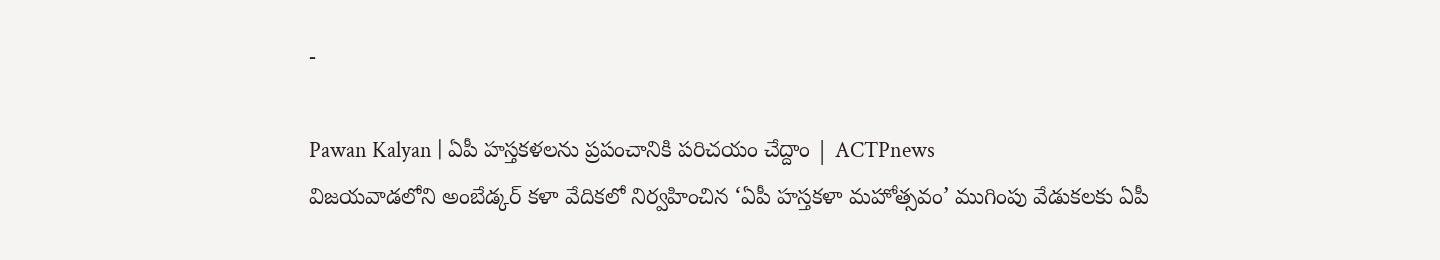-

Pawan Kalyan | ఏపీ హస్తకళలను ప్రపంచానికి పరిచయం చేద్దాం | ACTPnews
విజయవాడలోని అంబేడ్కర్ కళా వేదికలో నిర్వహించిన ‘ఏపీ హస్తకళా మహోత్సవం’ ముగింపు వేడుకలకు ఏపీ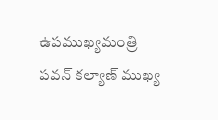ఉపముఖ్యమంత్రి పవన్ కల్యాణ్ ముఖ్య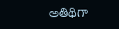అతిథిగా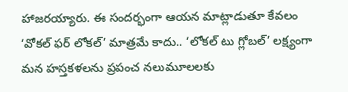హాజరయ్యారు. ఈ సందర్భంగా ఆయన మాట్లాడుతూ కేవలం ‘వోకల్ ఫర్ లోకల్’ మాత్రమే కాదు.. ‘లోకల్ టు గ్లోబల్’ లక్ష్యంగా మన హస్తకళలను ప్రపంచ నలుమూలలకు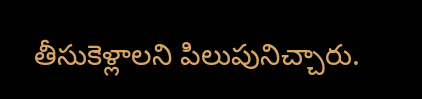తీసుకెళ్లాలని పిలుపునిచ్చారు.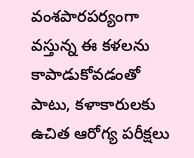వంశపారపర్యంగా వస్తున్న ఈ కళలను కాపాడుకోవడంతో పాటు, కళాకారులకు ఉచిత ఆరోగ్య పరీక్షలు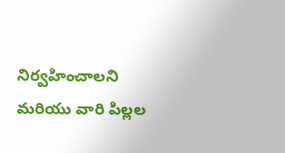నిర్వహించాలని మరియు వారి పిల్లల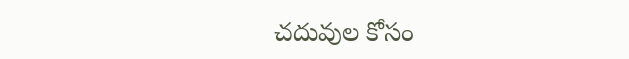చదువుల కోసం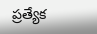ప్రత్యేక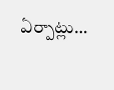ఏర్పాట్లు…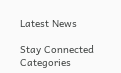Latest News

Stay Connected
Categories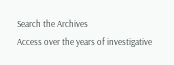Search the Archives
Access over the years of investigative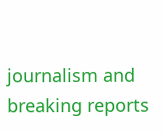journalism and breaking reports